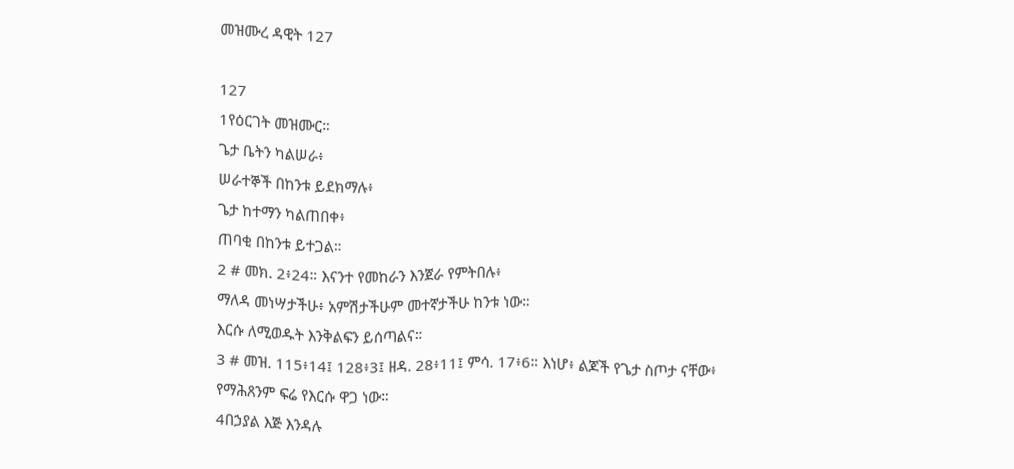መዝሙረ ዳዊት 127

127
1የዕርገት መዝሙር።
ጌታ ቤትን ካልሠራ፥
ሠራተኞች በከንቱ ይደክማሉ፥
ጌታ ከተማን ካልጠበቀ፥
ጠባቂ በከንቱ ይተጋል።
2 # መክ. 2፥24። እናንተ የመከራን እንጀራ የምትበሉ፥
ማለዳ መነሣታችሁ፥ አምሽታችሁም መተኛታችሁ ከንቱ ነው።
እርሱ ለሚወዱት እንቅልፍን ይሰጣልና።
3 # መዝ. 115፥14፤ 128፥3፤ ዘዳ. 28፥11፤ ምሳ. 17፥6። እነሆ፥ ልጆች የጌታ ስጦታ ናቸው፥
የማሕጸንም ፍሬ የእርሱ ዋጋ ነው።
4በኃያል እጅ እንዳሉ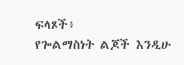ፍላጾች፥
የጐልማስነት ልጆች እንዲሁ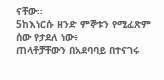ናቸው።
5ከእነርሱ ዘንድ ምኞቱን የሚፈጽም ሰው የታደለ ነው፥
ጠላቶቻቸውን በአደባባይ በተናገሩ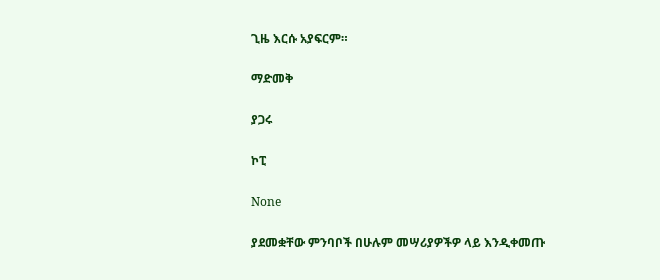ጊዜ እርሱ አያፍርም።

ማድመቅ

ያጋሩ

ኮፒ

None

ያደመቋቸው ምንባቦች በሁሉም መሣሪያዎችዎ ላይ እንዲቀመጡ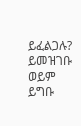ይፈልጋሉ? ይመዝገቡ ወይም ይግቡ